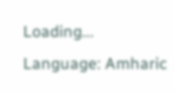Loading...
Language: Amharic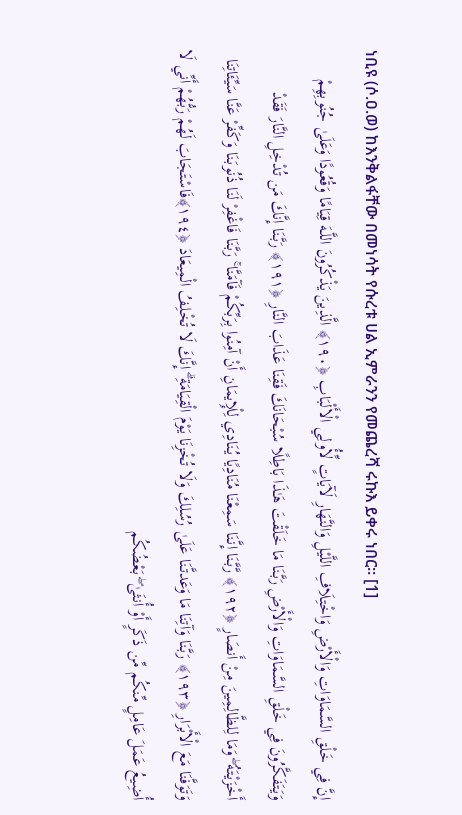ነቢዩ (ሶ.ዐ.ወ) ከእንቅልፋቸው በመነሳት የሱረቱ ሀል ኢምራንን የመጨረሻ ሩኩእ ይቀሩ ነበር። [1]
إِنَّ فِي خَلْقِ السَّمَاوَاتِ وَالْأَرْضِ وَاخْتِلَافِ اللَّيْلِ وَالنَّهَارِ لَآيَاتٍ لِّأُولِي الْأَلْبَابِ ﴿١٩٠﴾ الَّذِينَ يَذْكُرُونَ اللَّـهَ قِيَامًا وَقُعُودًا وَعَلَىٰ جُنُوبِهِمْ وَيَتَفَكَّرُونَ فِي خَلْقِ السَّمَاوَاتِ وَالْأَرْضِ رَبَّنَا مَا خَلَقْتَ هَـٰذَا بَاطِلًا سُبْحَانَكَ فَقِنَا عَذَابَ النَّارِ ﴿١٩١﴾ رَبَّنَا إِنَّكَ مَن تُدْخِلِ النَّارَ فَقَدْ أَخْزَيْتَهُ ۖ وَمَا لِلظَّالِمِينَ مِنْ أَنصَارٍ ﴿١٩٢﴾ رَّبَّنَا إِنَّنَا سَمِعْنَا مُنَادِيًا يُنَادِي لِلْإِيمَانِ أَنْ آمِنُوا بِرَبِّكُمْ فَآمَنَّا ۚ رَبَّنَا فَاغْفِرْ لَنَا ذُنُوبَنَا وَكَفِّرْ عَنَّا سَيِّئَاتِنَا وَتَوَفَّنَا مَعَ الْأَبْرَارِ ﴿١٩٣﴾ رَبَّنَا وَآتِنَا مَا وَعَدتَّنَا عَلَىٰ رُسُلِكَ وَلَا تُخْزِنَا يَوْمَ الْقِيَامَةِ ۗ إِنَّكَ لَا تُخْلِفُ الْمِيعَادَ ﴿١٩٤﴾فَاسْتَجَابَ لَهُمْ رَبُّهُمْ أَنِّي لَا أُضِيعُ عَمَلَ عَامِلٍ مِّنكُم مِّن ذَكَرٍ أَوْ أُنثَىٰ ۖ بَعْضُكُم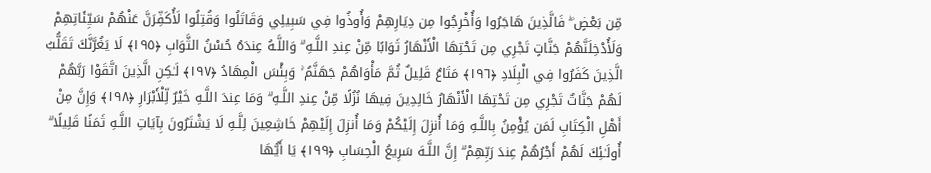مِّن بَعْضٍ ۖ فَالَّذِينَ هَاجَرُوا وَأُخْرِجُوا مِن دِيَارِهِمْ وَأُوذُوا فِي سَبِيلِي وَقَاتَلُوا وَقُتِلُوا لَأُكَفِّرَنَّ عَنْهُمْ سَيِّئَاتِهِمْ وَلَأُدْخِلَنَّهُمْ جَنَّاتٍ تَجْرِي مِن تَحْتِهَا الْأَنْهَارُ ثَوَابًا مِّنْ عِندِ اللَّـهِ ۗ وَاللَّـهُ عِندَهُ حُسْنُ الثَّوَابِ ﴿١٩٥﴾ لَا يَغُرَّنَّكَ تَقَلُّبُ الَّذِينَ كَفَرُوا فِي الْبِلَادِ ﴿١٩٦﴾ مَتَاعٌ قَلِيلٌ ثُمَّ مَأْوَاهُمْ جَهَنَّمُ ۚ وَبِئْسَ الْمِهَادُ ﴿١٩٧﴾ لَـٰكِنِ الَّذِينَ اتَّقَوْا رَبَّهُمْ لَهُمْ جَنَّاتٌ تَجْرِي مِن تَحْتِهَا الْأَنْهَارُ خَالِدِينَ فِيهَا نُزُلًا مِّنْ عِندِ اللَّـهِ ۗ وَمَا عِندَ اللَّـهِ خَيْرٌ لِّلْأَبْرَارِ ﴿١٩٨﴾ وَإِنَّ مِنْ أَهْلِ الْكِتَابِ لَمَن يُؤْمِنُ بِاللَّـهِ وَمَا أُنزِلَ إِلَيْكُمْ وَمَا أُنزِلَ إِلَيْهِمْ خَاشِعِينَ لِلَّـهِ لَا يَشْتَرُونَ بِآيَاتِ اللَّـهِ ثَمَنًا قَلِيلًا ۗ أُولَـٰئِكَ لَهُمْ أَجْرُهُمْ عِندَ رَبِّهِمْ ۗ إِنَّ اللَّـهَ سَرِيعُ الْحِسَابِ ﴿١٩٩﴾ يَا أَيُّهَا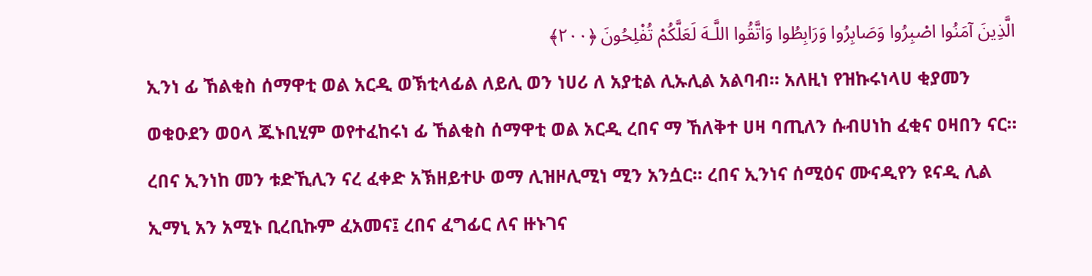الَّذِينَ آمَنُوا اصْبِرُوا وَصَابِرُوا وَرَابِطُوا وَاتَّقُوا اللَّـهَ لَعَلَّكُمْ تُفْلِحُونَ ﴿٢٠٠﴾
ኢንነ ፊ ኸልቂስ ሰማዋቲ ወል አርዲ ወኽቲላፊል ለይሊ ወን ነሀሪ ለ አያቲል ሊኡሊል አልባብ። አለዚነ የዝኩሩነላሀ ቂያመን ወቁዑደን ወዐላ ጁኑቢሂም ወየተፈከሩነ ፊ ኸልቂስ ሰማዋቲ ወል አርዲ ረበና ማ ኸለቅተ ሀዛ ባጢለን ሱብሀነከ ፈቂና ዐዛበን ናር። ረበና ኢንነከ መን ቱድኺሊን ናረ ፈቀድ አኽዘይተሁ ወማ ሊዝዞሊሚነ ሚን አንሷር። ረበና ኢንነና ሰሚዕና ሙናዲየን ዩናዲ ሊል ኢማኒ አን አሚኑ ቢረቢኩም ፈአመና፤ ረበና ፈግፊር ለና ዙኑገና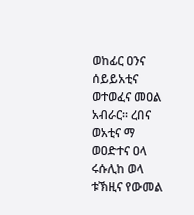ወከፊር ዐንና ሰይይአቲና ወተወፈና መዐል አብራር። ረበና ወአቲና ማ ወዐድተና ዐላ ሩሱሊከ ወላ ቱኽዚና የውመል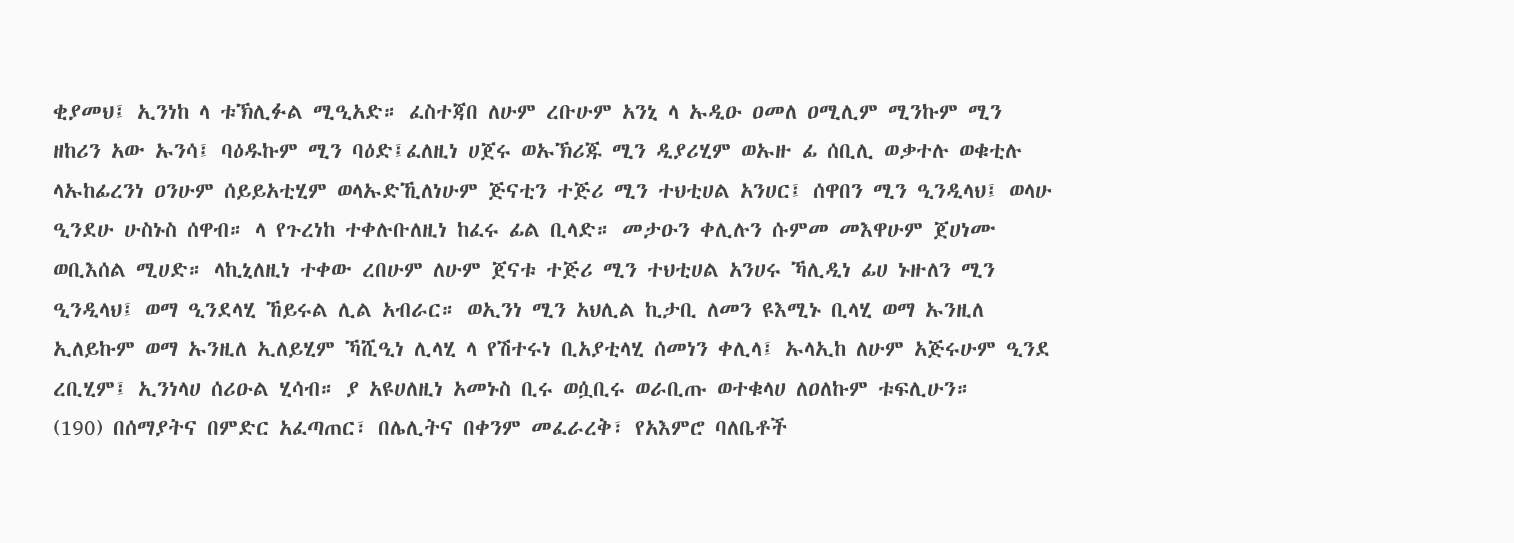ቂያመህ፤ ኢንነከ ላ ቱኽሊፉል ሚዒአድ። ፈስተጃበ ለሁም ረቡሁም አንኒ ላ ኡዲዑ ዐመለ ዐሚሊም ሚንኩም ሚን ዘከሪን አው ኡንሳ፤ ባዕዱኩም ሚን ባዕድ፤ፈለዚነ ሀጀሩ ወኡኽሪጁ ሚን ዲያሪሂም ወኡዙ ፊ ሰቢሊ ወቃተሉ ወቁቲሉ ላኡከፊረንነ ዐንሁም ሰይይአቲሂም ወላኡድኺለነሁም ጅናቲን ተጅሪ ሚን ተህቲሀል አንሀር፤ ሰዋበን ሚን ዒንዲላህ፤ ወላሁ ዒንደሁ ሁስኑስ ሰዋብ። ላ የጉረነከ ተቀሉቡለዚነ ከፈሩ ፊል ቢላድ። መታዑን ቀሊሉን ሱምመ መእዋሁም ጀሀነሙ ወቢእሰል ሚሀድ። ላኪኒለዚነ ተቀው ረበሁም ለሁም ጀናቱ ተጅሪ ሚን ተህቲሀል አንሀሩ ኻሊዲነ ፊሀ ኑዙለን ሚን ዒንዲላህ፤ ወማ ዒንደላሂ ኸይሩል ሊል አብራር። ወኢንነ ሚን አህሊል ኪታቢ ለመን ዩእሚኑ ቢላሂ ወማ ኡንዚለ ኢለይኩም ወማ ኡንዚለ ኢለይሂም ኻሺዒነ ሊላሂ ላ የሽተሩነ ቢአያቲላሂ ሰመነን ቀሊላ፤ ኡላኢከ ለሁም አጅሩሁም ዒንደ ረቢሂም፤ ኢንነላሀ ሰሪዑል ሂሳብ። ያ አዩሀለዚነ አመኑስ ቢሩ ወሷቢሩ ወራቢጡ ወተቁላሀ ለዐለኩም ቱፍሊሁን።
(190) በሰማያትና በምድር አፈጣጠር፣ በሌሊትና በቀንም መፈራረቅ፣ የአእምሮ ባለቤቶች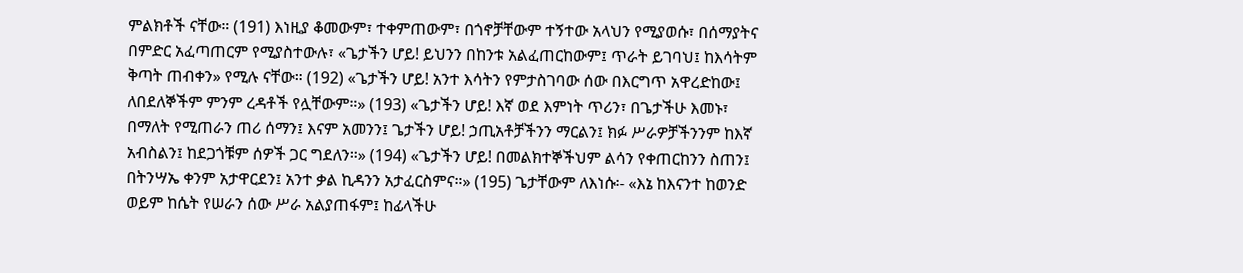ምልክቶች ናቸው። (191) እነዚያ ቆመውም፣ ተቀምጠውም፣ በጎኖቻቸውም ተኝተው አላህን የሚያወሱ፣ በሰማያትና በምድር አፈጣጠርም የሚያስተውሉ፣ «ጌታችን ሆይ! ይህንን በከንቱ አልፈጠርከውም፤ ጥራት ይገባህ፤ ከእሳትም ቅጣት ጠብቀን» የሚሉ ናቸው። (192) «ጌታችን ሆይ! አንተ እሳትን የምታስገባው ሰው በእርግጥ አዋረድከው፤ ለበደለኞችም ምንም ረዳቶች የሏቸውም።» (193) «ጌታችን ሆይ! እኛ ወደ እምነት ጥሪን፣ በጌታችሁ እመኑ፣ በማለት የሚጠራን ጠሪ ሰማን፤ እናም አመንን፤ ጌታችን ሆይ! ኃጢአቶቻችንን ማርልን፤ ክፉ ሥራዎቻችንንም ከእኛ አብስልን፤ ከደጋጎቹም ሰዎች ጋር ግደለን።» (194) «ጌታችን ሆይ! በመልክተኞችህም ልሳን የቀጠርከንን ስጠን፤ በትንሣኤ ቀንም አታዋርደን፤ አንተ ቃል ኪዳንን አታፈርስምና።» (195) ጌታቸውም ለእነሱ፡- «እኔ ከእናንተ ከወንድ ወይም ከሴት የሠራን ሰው ሥራ አልያጠፋም፤ ከፊላችሁ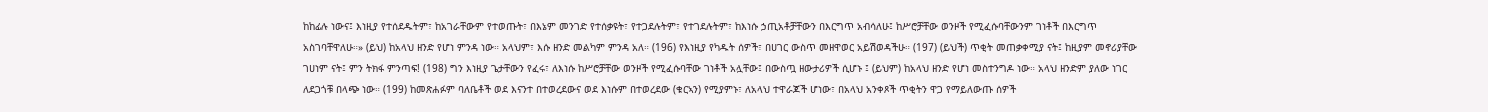ከከፊሉ ነውና፤ እነዚያ የተሰደዱትም፣ ከአገራቸውም የተወጡት፣ በእኔም መንገድ የተሰቃዩት፣ የተጋደሉትም፣ የተገደሉትም፣ ከእነሱ ኃጢአቶቻቸውን በእርግጥ አብሳለሁ፤ ከሥሮቻቸው ወንዞች የሚፈሱባቸውንም ገነቶች በእርግጥ አስገባቸዋለሁ።» (ይህ) ከአላህ ዘንድ የሆነ ምንዳ ነው። አላህም፣ እሱ ዘንድ መልካም ምንዳ አለ። (196) የእነዚያ የካዱት ሰዎች፣ በሀገር ውስጥ መዘዋወር አይሽወዳችሁ። (197) (ይህች) ጥቂት መጠቃቀሚያ ናት፤ ከዚያም መኖሪያቸው ገሀነም ናት፤ ምን ትክፋ ምንጣፍ! (198) ግን እነዚያ ጌታቸውን የፈሩ፣ ለእነሱ ከሥሮቻቸው ወንዞች የሚፈሱባቸው ገነቶች አሏቸው፤ በውስጧ ዘውታሪዎች ሲሆኑ ፤ (ይህም) ከአላህ ዘንድ የሆነ መስተንግዶ ነው። አላህ ዘንድም ያለው ነገር ለደጋጎቹ በላጭ ነው። (199) ከመጽሐፉም ባለቤቶች ወደ እናንተ በተወረደውና ወደ እነሱም በተወረደው (ቁርኣን) የሚያምኑ፣ ለአላህ ተዋራጆች ሆነው፣ በአላህ አንቀጾች ጥቂትን ዋጋ የማይለውጡ ሰዎች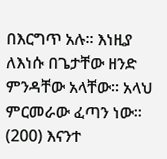በእርግጥ አሉ። እነዚያ ለእነሱ በጌታቸው ዘንድ ምንዳቸው አላቸው። አላህ ምርመራው ፈጣን ነው። (200) እናንተ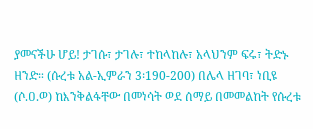ያመናችሁ ሆይ! ታገሱ፣ ታገሉ፣ ተከላከሉ፣ አላህንም ፍሩ፣ ትድኑ ዘንድ። (ሱረቱ አል-ኢምራን 3፡190-200) በሌላ ዘገባ፣ ነቢዩ (ሶ.ዐ.ወ) ከእንቅልፋቸው በመነሳት ወደ ሰማይ በመመልከት የሱረቱ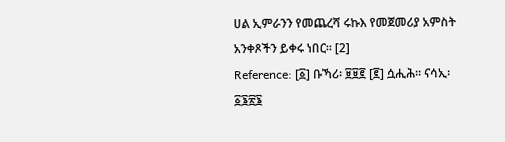ሀል ኢምራንን የመጨረሻ ሩኩእ የመጀመሪያ አምስት አንቀጾችን ይቀሩ ነበር። [2]
Reference: [፩] ቡኻሪ፡ ፱፱፪ [፪] ሷሒሕ። ናሳኢ፡ ፩፮፳፮